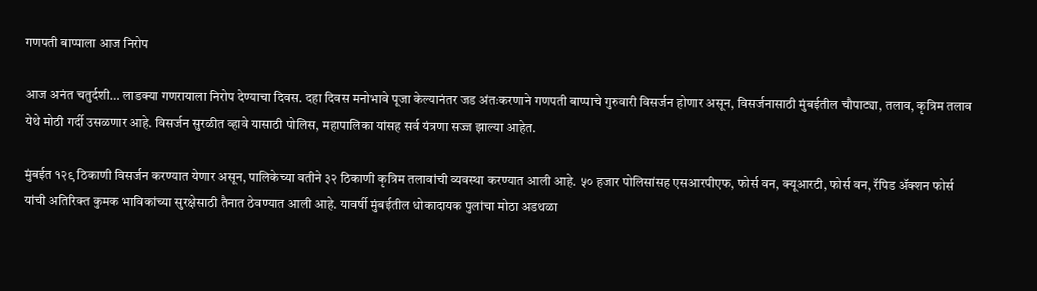गणपती बाप्पाला आज निरोप

आज अनंत चतुर्दशी… लाडक्या गणरायाला निरोप देण्याचा दिवस. दहा दिवस मनोभावे पूजा केल्यानंतर जड अंतःकरणाने गणपती बाप्पाचे गुरुवारी विसर्जन होणार असून, विसर्जनासाठी मुंबईतील चौपाट्या, तलाव, कृत्रिम तलाव येथे मोठी गर्दी उसळणार आहे. विसर्जन सुरळीत व्हावे यासाठी पोलिस, महापालिका यांसह सर्व यंत्रणा सज्ज झाल्या आहेत.

मुंबईत १२९ ठिकाणी विसर्जन करण्यात येणार असून, पालिकेच्या वतीने ३२ ठिकाणी कृत्रिम तलावांची व्यवस्था करण्यात आली आहे. ५० हजार पोलिसांसह एसआरपीएफ, फोर्स वन, क्यूआरटी, फोर्स वन, रॅपिड ॲक्शन फोर्स यांची अतिरिक्त कुमक भाविकांच्या सुरक्षेसाठी तैनात ठेवण्यात आली आहे. यावर्षी मुंबईतील धोकादायक पुलांचा मोठा अडथळा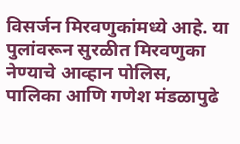विसर्जन मिरवणुकांमध्ये आहे. या पुलांवरून सुरळीत मिरवणुका नेण्याचे आव्हान पोलिस, पालिका आणि गणेश मंडळापुढे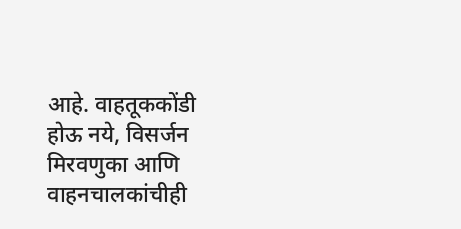आहे. वाहतूककोंडी होऊ नये, विसर्जन मिरवणुका आणि वाहनचालकांचीही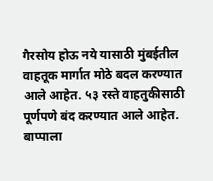गैरसोय होऊ नये यासाठी मुंबईतील वाहतूक मार्गात मोठे बदल करण्यात आले आहेत. ५३ रस्ते वाहतुकीसाठी पूर्णपणे बंद करण्यात आले आहेत. बाप्पाला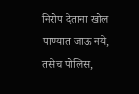निरोप देताना खोल पाण्यात जाऊ नये, तसेच पोलिस,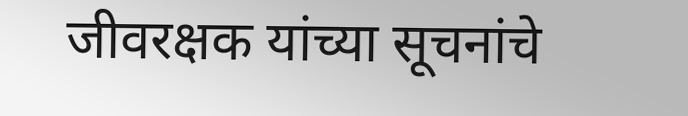जीवरक्षक यांच्या सूचनांचे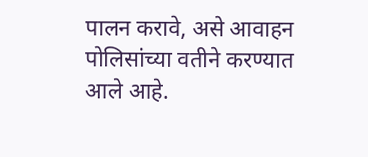पालन करावे, असे आवाहन पोलिसांच्या वतीने करण्यात आले आहे.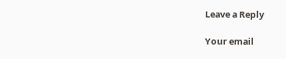Leave a Reply

Your email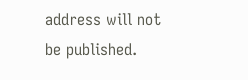address will not be published.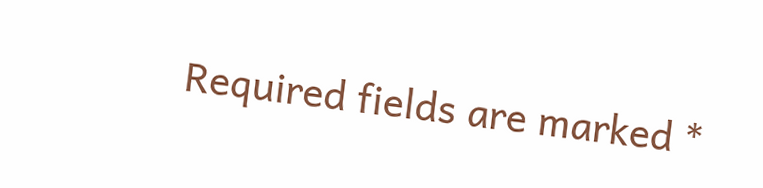Required fields are marked *